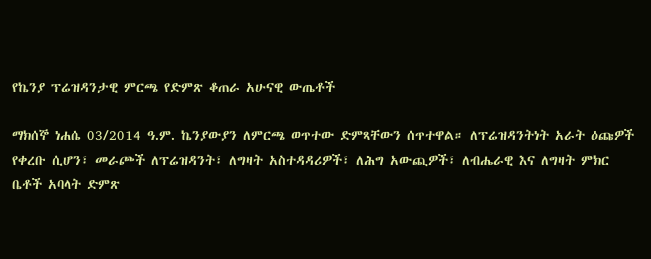የኬንያ ፕሬዝዳንታዊ ምርጫ የድምጽ ቆጠራ አሁናዊ ውጤቶች

ማክሰኞ ነሐሴ 03/2014 ዓ.ም. ኬንያውያን ለምርጫ ወጥተው ድምጻቸውን ሰጥተዋል። ለፕሬዝዳንትነት አራት ዕጩዎች የቀረቡ ሲሆን፣ መራጮች ለፕሬዝዳንት፣ ለግዛት አስተዳዳሪዎች፣ ለሕግ አውጪዎች፣ ለብሔራዊ እና ለግዛት ምክር ቤቶች አባላት ድምጽ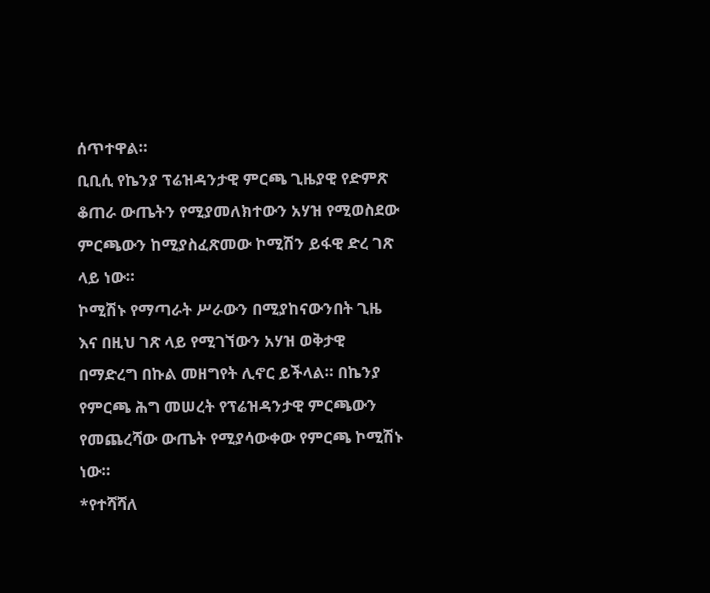ሰጥተዋል።
ቢቢሲ የኬንያ ፕሬዝዳንታዊ ምርጫ ጊዜያዊ የድምጽ ቆጠራ ውጤትን የሚያመለክተውን አሃዝ የሚወስደው ምርጫውን ከሚያስፈጽመው ኮሚሽን ይፋዊ ድረ ገጽ ላይ ነው።
ኮሚሽኑ የማጣራት ሥራውን በሚያከናውንበት ጊዜ እና በዚህ ገጽ ላይ የሚገኘውን አሃዝ ወቅታዊ በማድረግ በኩል መዘግየት ሊኖር ይችላል። በኬንያ የምርጫ ሕግ መሠረት የፕሬዝዳንታዊ ምርጫውን የመጨረሻው ውጤት የሚያሳውቀው የምርጫ ኮሚሽኑ ነው።
*የተሻሻለ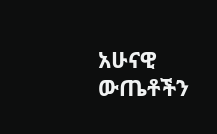አሁናዊ ውጤቶችን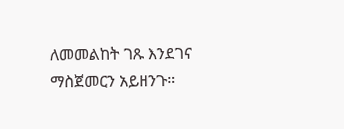ለመመልከት ገጹ እንደገና ማስጀመርን አይዘንጉ።